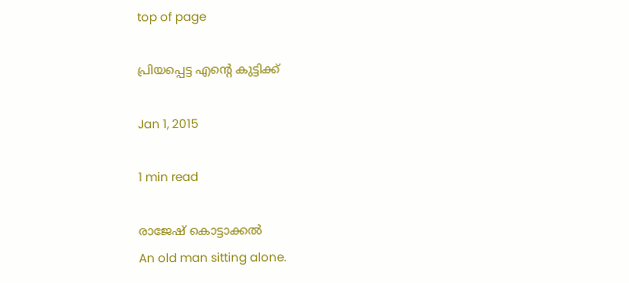top of page

പ്രിയപ്പെട്ട എന്‍റെ കുട്ടിക്ക്

Jan 1, 2015

1 min read

രാജേഷ് കൊട്ടാക്കല്‍
An old man sitting alone.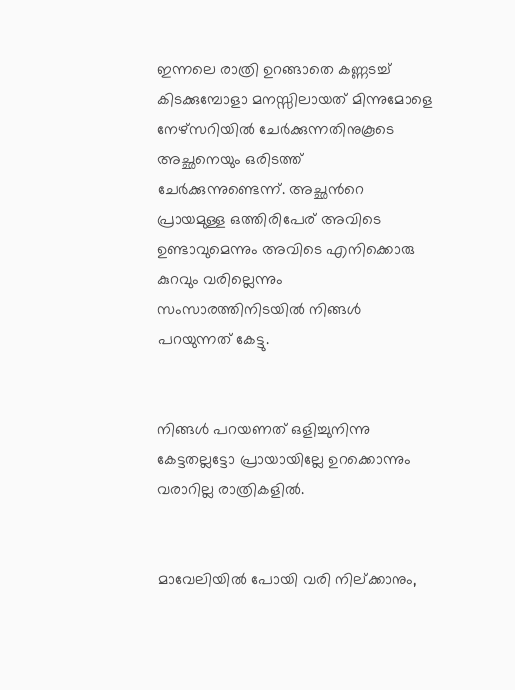ഇന്നലെ രാത്രി ഉറങ്ങാതെ കണ്ണടച്ച് കിടക്കുമ്പോളാ മനസ്സിലായത് മിന്നുമോളെ നേഴ്സറിയില്‍ ചേര്‍ക്കുന്നതിനുകൂടെ അച്ഛനെയും ഒരിടത്ത് ചേര്‍ക്കുന്നുണ്ടെന്ന്. അച്ഛന്‍റെ പ്രായമുള്ള ഒത്തിരിപേര് അവിടെ ഉണ്ടാവുമെന്നും അവിടെ എനിക്കൊരു കുറവും വരില്ലെന്നും സംസാരത്തിനിടയില്‍ നിങ്ങള്‍ പറയുന്നത് കേട്ടു.


നിങ്ങള്‍ പറയണത് ഒളിച്ചുനിന്നു കേട്ടതല്ലട്ടോ പ്രായായില്ലേ ഉറക്കൊന്നും വരാറില്ല രാത്രികളില്‍.


മാവേലിയില്‍ പോയി വരി നില്ക്കാനും,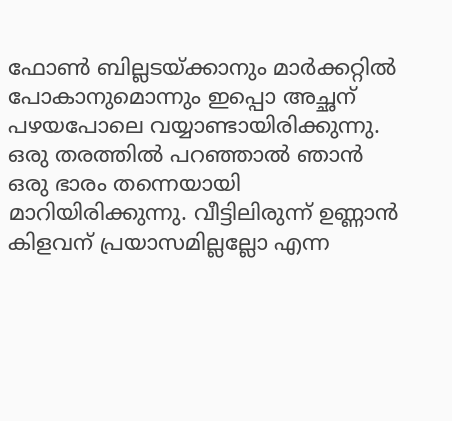ഫോണ്‍ ബില്ലടയ്ക്കാനും മാര്‍ക്കറ്റില്‍ പോകാനുമൊന്നും ഇപ്പൊ അച്ഛന് പഴയപോലെ വയ്യാണ്ടായിരിക്കുന്നു. ഒരു തരത്തില്‍ പറഞ്ഞാല്‍ ഞാന്‍ ഒരു ഭാരം തന്നെയായി മാറിയിരിക്കുന്നു. വീട്ടിലിരുന്ന് ഉണ്ണാന്‍ കിളവന് പ്രയാസമില്ലല്ലോ എന്ന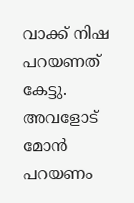വാക്ക് നിഷ പറയണത് കേട്ടു. അവളോട് മോന്‍ പറയണം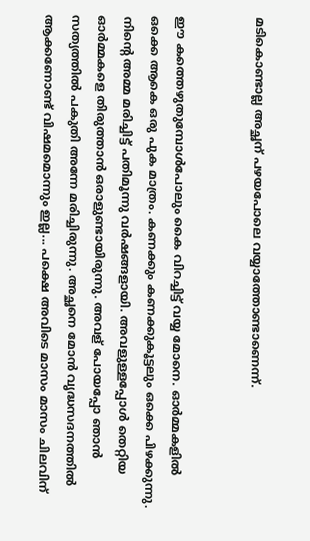മടികൊണ്ടാല്ല അച്ഛന് പഴയപോലെ വയ്യാത്തോണ്ടാണെന്ന്.


ഈ കത്തെഴുതുമ്പോള്‍പോലും കൈ വിറച്ചിട്ട് വയ്യ മോനെ. ഓര്‍മ്മകളില്‍ ഒക്കെ ആകെ ഒരു പുക മാത്രം. കണക്കും കണക്കുകൂട്ടലും ഒക്കെ പിഴക്കുന്നു. നിന്‍റെ അമ്മ മരിച്ചിട്ട് പതിമൂന്നു വര്‍ഷങ്ങളായി. അവളുള്ളപ്പോള്‍ തെറ്റിയ ഓര്‍മ്മകളെ തിരുത്താന്‍ ഒരാളുണ്ടായിരുന്നു. അവള് പോയപ്പോ ഞാന്‍ സത്യത്തില്‍ പകുതി അന്നേ മരിച്ചിരുന്നു. അച്ഛനെ മോന്‍ വൃദ്ധസദനത്തില്‍ ആക്കണോണ്ട് വിഷമമൊന്നും ഇല്ല... പക്ഷെ അവിടെ മാസം മാസം ചിലവിന്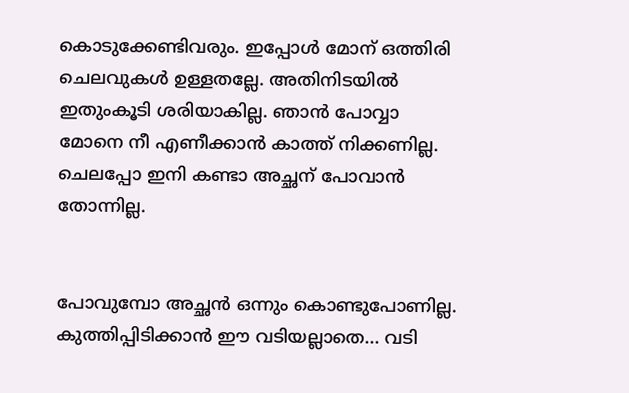കൊടുക്കേണ്ടിവരും. ഇപ്പോള്‍ മോന് ഒത്തിരി ചെലവുകള്‍ ഉള്ളതല്ലേ. അതിനിടയില്‍ ഇതുംകൂടി ശരിയാകില്ല. ഞാന്‍ പോവ്വാ മോനെ നീ എണീക്കാന്‍ കാത്ത് നിക്കണില്ല. ചെലപ്പോ ഇനി കണ്ടാ അച്ഛന് പോവാന്‍ തോന്നില്ല.


പോവുമ്പോ അച്ഛന്‍ ഒന്നും കൊണ്ടുപോണില്ല. കുത്തിപ്പിടിക്കാന്‍ ഈ വടിയല്ലാതെ... വടി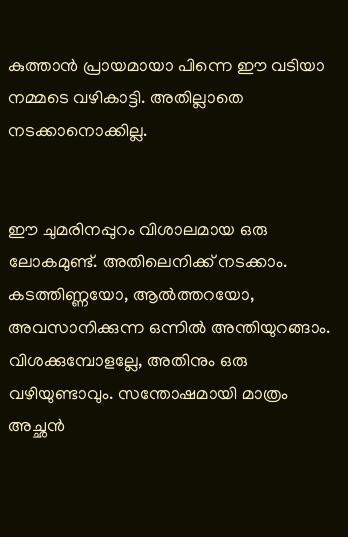കുത്താന്‍ പ്രായമായാ പിന്നെ ഈ വടിയാ നമ്മടെ വഴികാട്ടി. അതില്ലാതെ നടക്കാനൊക്കില്ല.


ഈ ചുമരിനപ്പുറം വിശാലമായ ഒരു ലോകമുണ്ട്. അതിലെനിക്ക് നടക്കാം. കടത്തിണ്ണയോ, ആല്‍ത്തറയോ, അവസാനിക്കുന്ന ഒന്നില്‍ അന്തിയുറങ്ങാം. വിശക്കുമ്പോളല്ലേ, അതിനും ഒരു വഴിയുണ്ടാവും. സന്തോഷമായി മാത്രം അച്ഛന്‍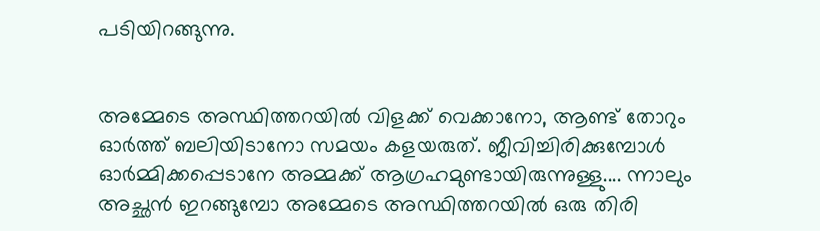പടിയിറങ്ങുന്നു.


അമ്മേടെ അസ്ഥിത്തറയില്‍ വിളക്ക് വെക്കാനോ, ആണ്ട് തോറും ഓര്‍ത്ത് ബലിയിടാനോ സമയം കളയരുത്. ജീവിച്ചിരിക്കുമ്പോള്‍ ഓര്‍മ്മിക്കപ്പെടാനേ അമ്മക്ക് ആഗ്രഹമുണ്ടായിരുന്നുള്ളു.... ന്നാലും അച്ഛന്‍ ഇറങ്ങുമ്പോ അമ്മേടെ അസ്ഥിത്തറയില്‍ ഒരു തിരി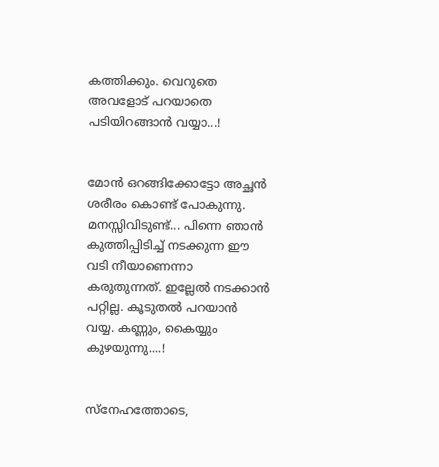കത്തിക്കും. വെറുതെ അവളോട് പറയാതെ പടിയിറങ്ങാന്‍ വയ്യാ...!


മോന്‍ ഒറങ്ങിക്കോട്ടോ അച്ഛന്‍ ശരീരം കൊണ്ട് പോകുന്നു. മനസ്സിവിടുണ്ട്... പിന്നെ ഞാന്‍ കുത്തിപ്പിടിച്ച് നടക്കുന്ന ഈ വടി നീയാണെന്നാ കരുതുന്നത്. ഇല്ലേല്‍ നടക്കാന്‍ പറ്റില്ല. കൂടുതല്‍ പറയാന്‍ വയ്യ. കണ്ണും, കൈയ്യും കുഴയുന്നു....!


സ്നേഹത്തോടെ,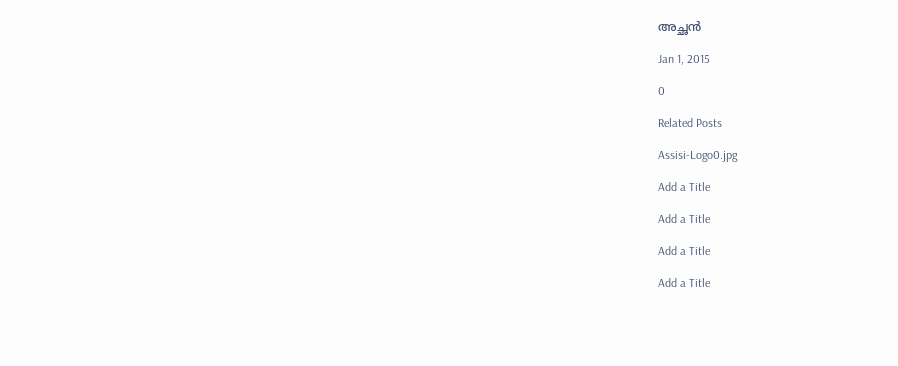അച്ഛന്‍

Jan 1, 2015

0

Related Posts

Assisi-Logo0.jpg

Add a Title

Add a Title

Add a Title

Add a Title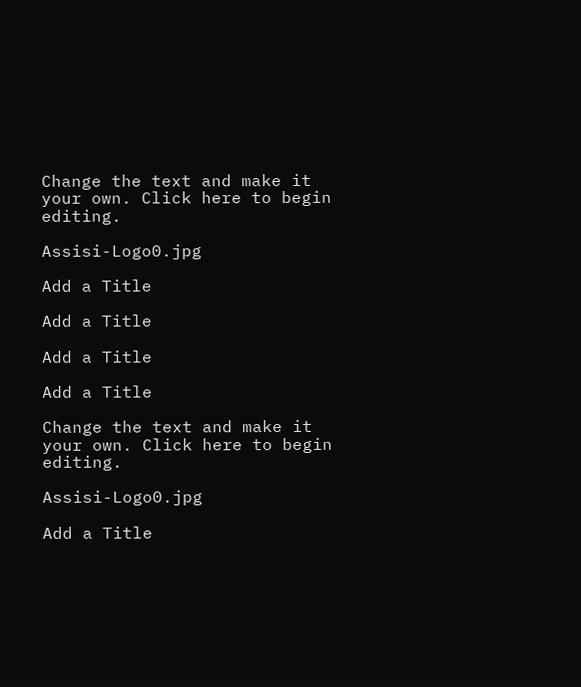Change the text and make it your own. Click here to begin editing.

Assisi-Logo0.jpg

Add a Title

Add a Title

Add a Title

Add a Title

Change the text and make it your own. Click here to begin editing.

Assisi-Logo0.jpg

Add a Title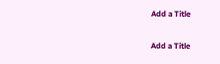Add a Title

Add a Title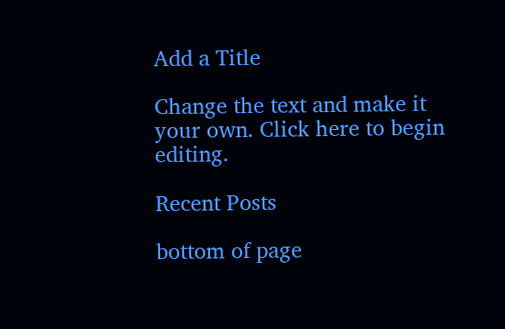Add a Title

Change the text and make it your own. Click here to begin editing.

Recent Posts

bottom of page